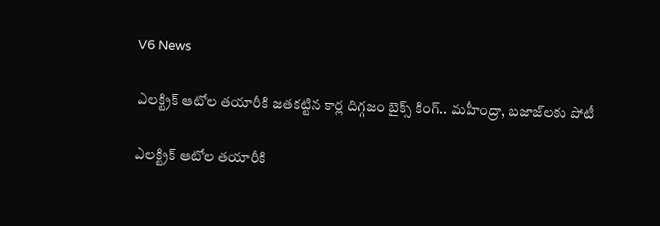V6 News

ఎలక్ట్రిక్ ఆటోల తయారీకి జతకట్టిన కార్ల దిగ్గజం బైక్స్ కింగ్.. మహీంద్రా, బజాజ్‌లకు పోటీ

ఎలక్ట్రిక్ ఆటోల తయారీకి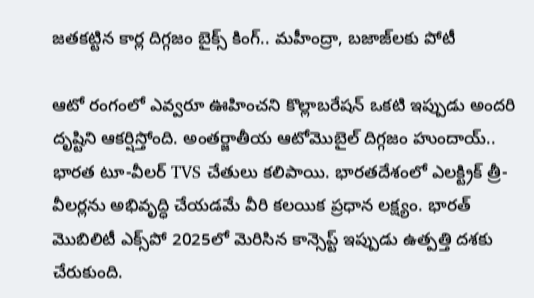జతకట్టిన కార్ల దిగ్గజం బైక్స్ కింగ్.. మహీంద్రా, బజాజ్‌లకు పోటీ

ఆటో రంగంలో ఎవ్వరూ ఊహించని కొల్లాబరేషన్ ఒకటి ఇప్పుడు అందరి దృష్టిని ఆకర్షిస్తోంది. అంతర్జాతీయ ఆటోమొబైల్ దిగ్గజం హుందాయ్.. భారత టూ-వీలర్ TVS చేతులు కలిపాయి. భారతదేశంలో ఎలక్ట్రిక్ త్రీ-వీలర్లను అభివృద్ధి చేయడమే వీరి కలయిక ప్రధాన లక్ష్యం. భారత్ మొబిలిటీ ఎక్స్‌పో 2025లో మెరిసిన కాన్సెప్ట్ ఇప్పుడు ఉత్పత్తి దశకు చేరుకుంది.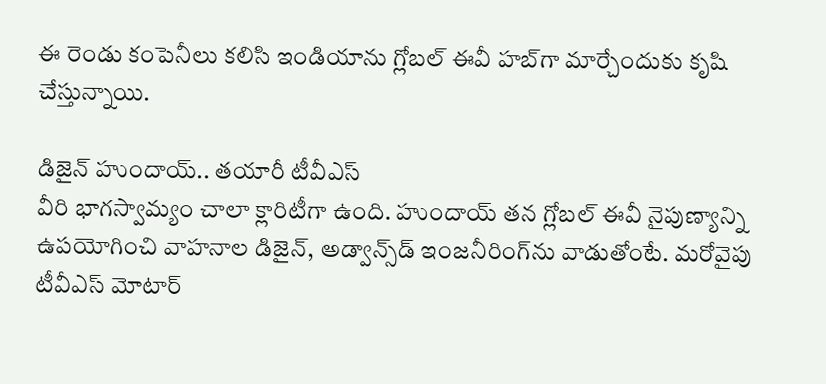ఈ రెండు కంపెనీలు కలిసి ఇండియాను గ్లోబల్ ఈవీ హబ్‌గా మార్చేందుకు కృషి చేస్తున్నాయి.

డిజైన్ హుందాయ్.. తయారీ టీవీఎస్
వీరి భాగస్వామ్యం చాలా క్లారిటీగా ఉంది. హుందాయ్ తన గ్లోబల్ ఈవీ నైపుణ్యాన్ని ఉపయోగించి వాహనాల డిజైన్, అడ్వాన్స్‌డ్ ఇంజనీరింగ్‌ను వాడుతోంటే. మరోవైపు టీవీఎస్ మోటార్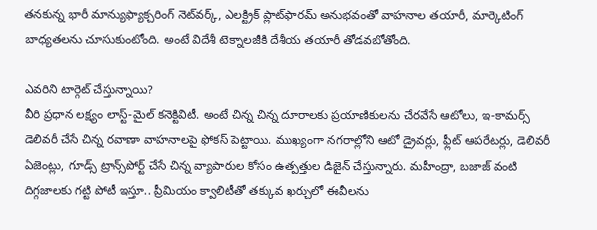తనకున్న భారీ మాన్యుఫ్యాక్చరింగ్ నెట్‌వర్క్, ఎలక్ట్రిక్ ప్లాట్‌ఫారమ్ అనుభవంతో వాహనాల తయారీ, మార్కెటింగ్ బాధ్యతలను చూసుకుంటోంది. అంటే విదేశీ టెక్నాలజీకి దేశీయ తయారీ తోడవబోతోంది.

ఎవరిని టార్గెట్ చేస్తున్నాయి?
వీరి ప్రధాన లక్ష్యం లాస్ట్-మైల్ కనెక్టివిటీ. అంటే చిన్న చిన్న దూరాలకు ప్రయాణికులను చేరవేసే ఆటోలు, ఇ-కామర్స్ డెలివరీ చేసే చిన్న రవాణా వాహనాలపై ఫోకస్ పెట్టాయి. ముఖ్యంగా నగరాల్లోని ఆటో డ్రైవర్లు, ఫ్లీట్ ఆపరేటర్లు, డెలివరీ ఏజెంట్లు, గూడ్స్ ట్రాన్స్‌పోర్ట్ చేసే చిన్న వ్యాపారుల కోసం ఉత్పత్తుల డిజైన్ చేస్తున్నారు. మహీంద్రా, బజాజ్ వంటి దిగ్గజాలకు గట్టి పోటీ ఇస్తూ.. ప్రీమియం క్వాలిటీతో తక్కువ ఖర్చులో ఈవీలను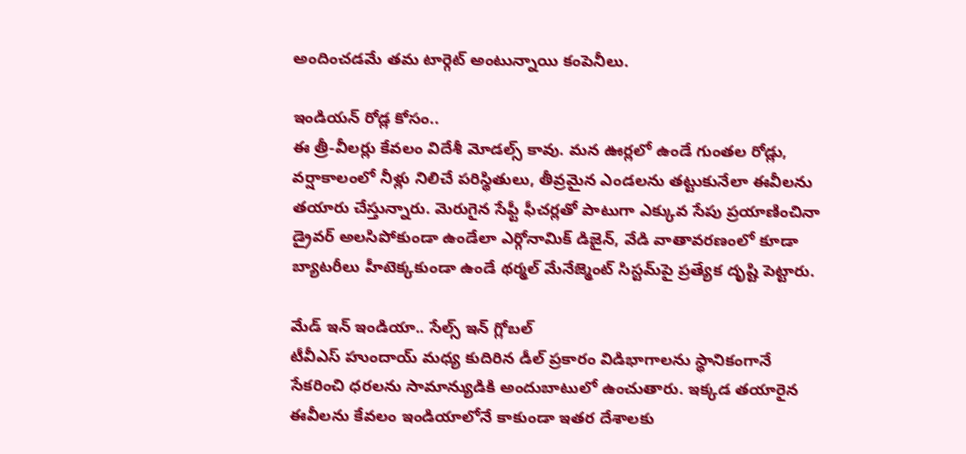అందించడమే తమ టార్గెట్ అంటున్నాయి కంపెనీలు.

ఇండియన్ రోడ్ల కోసం..
ఈ త్రీ-వీలర్లు కేవలం విదేశీ మోడల్స్ కావు. మన ఊర్లలో ఉండే గుంతల రోడ్లు, వర్షాకాలంలో నీళ్లు నిలిచే పరిస్థితులు, తీవ్రమైన ఎండలను తట్టుకునేలా ఈవీలను తయారు చేస్తున్నారు. మెరుగైన సేఫ్టీ ఫీచర్లతో పాటుగా ఎక్కువ సేపు ప్రయాణించినా డ్రైవర్ అలసిపోకుండా ఉండేలా ఎర్గోనామిక్ డిజైన్, వేడి వాతావరణంలో కూడా బ్యాటరీలు హీటెక్కకుండా ఉండే థర్మల్ మేనేజ్మెంట్ సిస్టమ్‌పై ప్రత్యేక దృష్టి పెట్టారు.

మేడ్ ఇన్ ఇండియా.. సేల్స్ ఇన్ గ్లోబల్
టీవీఎస్ హుందాయ్ మధ్య కుదిరిన డీల్ ప్రకారం విడిభాగాలను స్థానికంగానే సేకరించి ధరలను సామాన్యుడికి అందుబాటులో ఉంచుతారు. ఇక్కడ తయారైన ఈవీలను కేవలం ఇండియాలోనే కాకుండా ఇతర దేశాలకు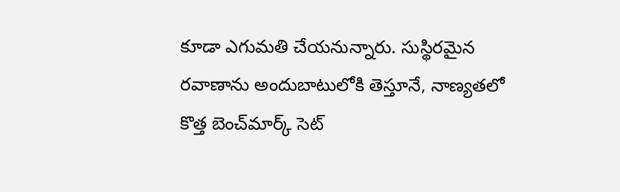కూడా ఎగుమతి చేయనున్నారు. సుస్థిరమైన రవాణాను అందుబాటులోకి తెస్తూనే, నాణ్యతలో కొత్త బెంచ్‌మార్క్ సెట్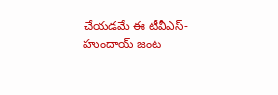చేయడమే ఈ టీవీఎస్-హుందాయ్ జంట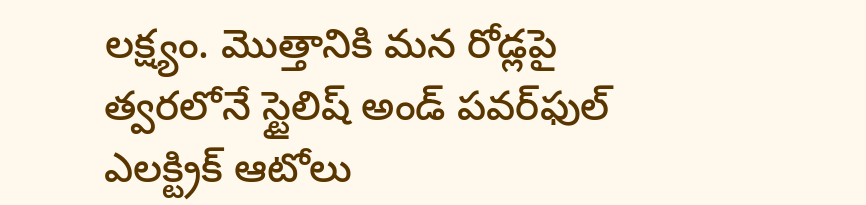లక్ష్యం. మొత్తానికి మన రోడ్లపై త్వరలోనే స్టైలిష్ అండ్ పవర్‌ఫుల్ ఎలక్ట్రిక్ ఆటోలు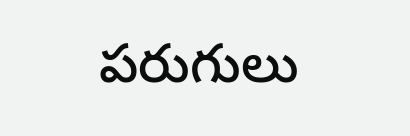పరుగులు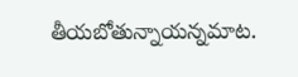తీయబోతున్నాయన్నమాట.